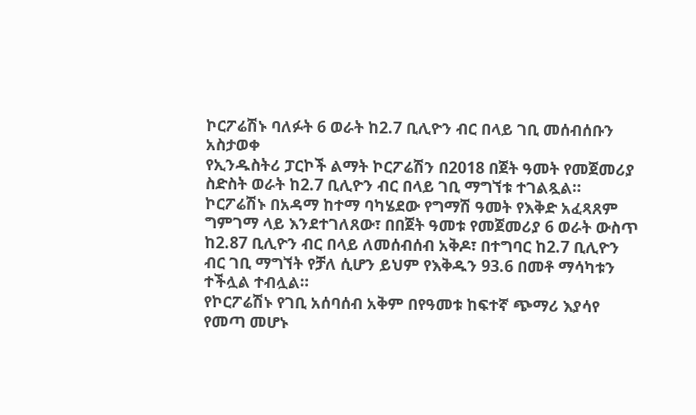ኮርፖሬሽኑ ባለፉት 6 ወራት ከ2.7 ቢሊዮን ብር በላይ ገቢ መሰብሰቡን አስታወቀ
የኢንዱስትሪ ፓርኮች ልማት ኮርፖሬሽን በ2018 በጀት ዓመት የመጀመሪያ ስድስት ወራት ከ2.7 ቢሊዮን ብር በላይ ገቢ ማግኘቱ ተገልጿል።
ኮርፖሬሽኑ በአዳማ ከተማ ባካሄደው የግማሽ ዓመት የእቅድ አፈጻጸም ግምገማ ላይ እንደተገለጸው፣ በበጀት ዓመቱ የመጀመሪያ 6 ወራት ውስጥ ከ2.87 ቢሊዮን ብር በላይ ለመሰብሰብ አቅዶ፣ በተግባር ከ2.7 ቢሊዮን ብር ገቢ ማግኘት የቻለ ሲሆን ይህም የእቅዱን 93.6 በመቶ ማሳካቱን ተችሏል ተብሏል።
የኮርፖሬሽኑ የገቢ አሰባሰብ አቅም በየዓመቱ ከፍተኛ ጭማሪ እያሳየ የመጣ መሆኑ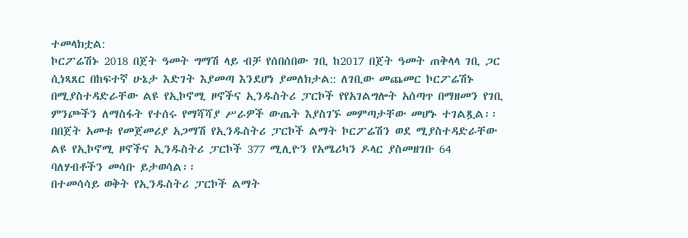ተመላክቷል:
ኮርፖሬሽኑ 2018 በጀት ዓመት ግማሽ ላይ ብቻ የሰበሰበው ገቢ ከ2017 በጀት ዓመት ጠቅላላ ገቢ ጋር ሲነጻጸር በከፍተኛ ሁኔታ እድገት እያመጣ እንደሆነ ያመለክታል:: ለገቢው መጨመር ኮርፖሬሽኑ በሚያስተዳድራቸው ልዩ የኢኮኖሚ ዞኖችና ኢንዱስትሪ ፓርኮች የየአገልግሎት አሰጣጥ በማዘመን የገቢ ምንጮችን ለማስፋት የተሰሩ የማሻሻያ ሥራዎች ውጤት እያስገኙ መምጣታቸው መሆኑ ተገልጿል፡፡
በበጀት አመቱ የመጀመሪያ አጋማሽ የኢንዱስትሪ ፓርኮች ልማት ኮርፖሬሽን ወደ ሚያስተዳድራቸው ልዩ የኢኮኖሚ ዞኖችና ኢንዱስትሪ ፓርኮች 377 ሚሊዮን የአሜሪካን ዶላር ያስመዘገቡ 64 ባለሃብቶችን መሳቡ ይታወሳል፡፡
በተመሳሳይ ወቅት የኢንዱስትሪ ፓርኮች ልማት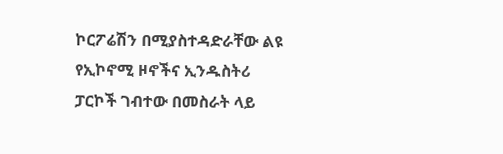ኮርፖሬሽን በሚያስተዳድራቸው ልዩ የኢኮኖሚ ዞኖችና ኢንዱስትሪ ፓርኮች ገብተው በመስራት ላይ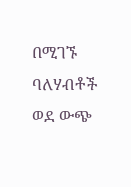በሚገኙ ባለሃብቶች ወደ ውጭ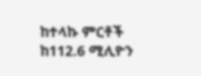ከተላኩ ምርቶች ከ112.6 ሚሊዮን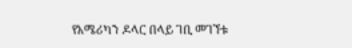የአሜሪካን ዶላር በላይ ገቢ መገኘቱ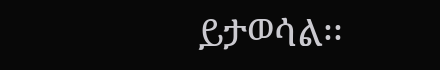ይታወሳል፡፡